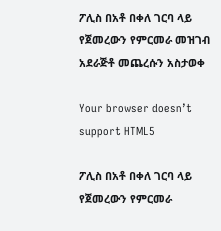ፖሊስ በአቶ በቀለ ገርባ ላይ የጀመረውን የምርመራ መዝገብ አደራጅቶ መጨረሱን አስታወቀ

Your browser doesn’t support HTML5

ፖሊስ በአቶ በቀለ ገርባ ላይ የጀመረውን የምርመራ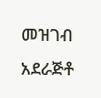መዝገብ አደራጅቶ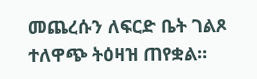መጨረሱን ለፍርድ ቤት ገልጾ ተለዋጭ ትዕዛዝ ጠየቋል።